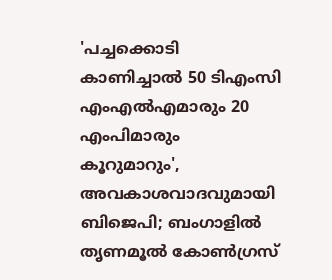'പച്ചക്കൊടി കാണിച്ചാൽ 50 ടിഎംസി എംഎൽഎമാരും 20 എംപിമാരും കൂറുമാറും', അവകാശവാദവുമായി ബിജെപി; ബംഗാളില്‍ തൃണമൂല്‍ കോണ്‍ഗ്രസ്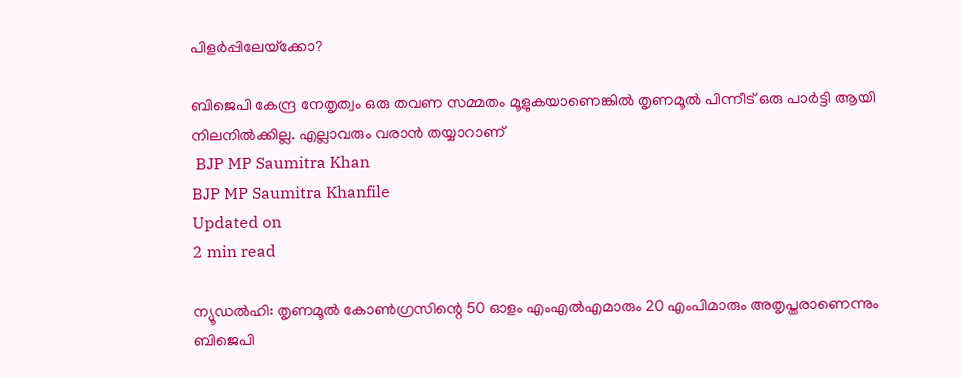പിളര്‍പ്പിലേയ്‌ക്കോ?

ബിജെപി കേന്ദ്ര നേതൃത്വം ഒരു തവണ സമ്മതം മൂളുകയാണെങ്കില്‍ തൃണമൂല്‍ പിന്നീട് ഒരു പാര്‍ട്ടി ആയി നിലനില്‍ക്കില്ല. എല്ലാവരും വരാന്‍ തയ്യാറാണ്
 BJP MP Saumitra Khan
BJP MP Saumitra Khanfile
Updated on
2 min read

ന്യൂഡല്‍ഹി: തൃണമൂല്‍ കോണ്‍ഗ്രസിന്റെ 50 ഓളം എംഎല്‍എമാരും 20 എംപിമാരും അതൃപ്തരാണെന്നും ബിജെപി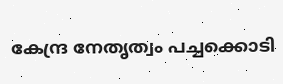കേന്ദ്ര നേതൃത്വം പച്ചക്കൊടി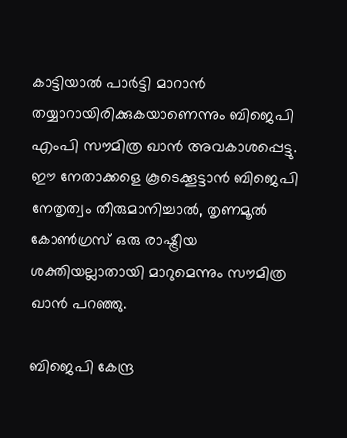കാട്ടിയാല്‍ പാര്‍ട്ടി മാറാന്‍ തയ്യാറായിരിക്കുകയാണെന്നും ബിജെപി എംപി സൗമിത്ര ഖാന്‍ അവകാശപ്പെട്ടു. ഈ നേതാക്കളെ കൂടെക്കൂട്ടാന്‍ ബിജെപി നേതൃത്വം തീരുമാനിച്ചാല്‍, തൃണമൂല്‍ കോണ്‍ഗ്രസ് ഒരു രാഷ്ട്രീയ ശക്തിയല്ലാതായി മാറുമെന്നും സൗമിത്ര ഖാന്‍ പറഞ്ഞു.

ബിജെപി കേന്ദ്ര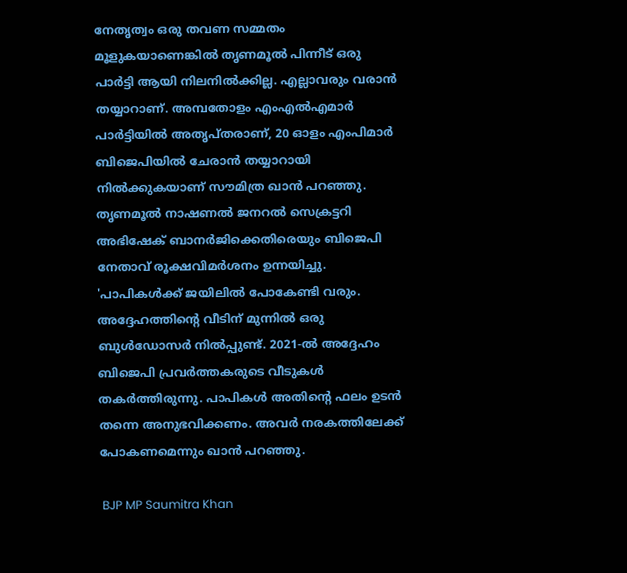നേതൃത്വം ഒരു തവണ സമ്മതം മൂളുകയാണെങ്കില്‍ തൃണമൂല്‍ പിന്നീട് ഒരു പാര്‍ട്ടി ആയി നിലനില്‍ക്കില്ല. എല്ലാവരും വരാന്‍ തയ്യാറാണ്. അമ്പതോളം എംഎല്‍എമാര്‍ പാര്‍ട്ടിയില്‍ അതൃപ്തരാണ്, 20 ഓളം എംപിമാര്‍ ബിജെപിയില്‍ ചേരാന്‍ തയ്യാറായി നില്‍ക്കുകയാണ് സൗമിത്ര ഖാന്‍ പറഞ്ഞു. തൃണമൂല്‍ നാഷണല്‍ ജനറല്‍ സെക്രട്ടറി അഭിഷേക് ബാനര്‍ജിക്കെതിരെയും ബിജെപി നേതാവ് രൂക്ഷവിമര്‍ശനം ഉന്നയിച്ചു. 'പാപികള്‍ക്ക് ജയിലില്‍ പോകേണ്ടി വരും. അദ്ദേഹത്തിന്റെ വീടിന് മുന്നില്‍ ഒരു ബുള്‍ഡോസര്‍ നില്‍പ്പുണ്ട്. 2021-ല്‍ അദ്ദേഹം ബിജെപി പ്രവര്‍ത്തകരുടെ വീടുകള്‍ തകര്‍ത്തിരുന്നു. പാപികള്‍ അതിന്റെ ഫലം ഉടന്‍ തന്നെ അനുഭവിക്കണം. അവര്‍ നരകത്തിലേക്ക് പോകണമെന്നും ഖാന്‍ പറഞ്ഞു.

 BJP MP Saumitra Khan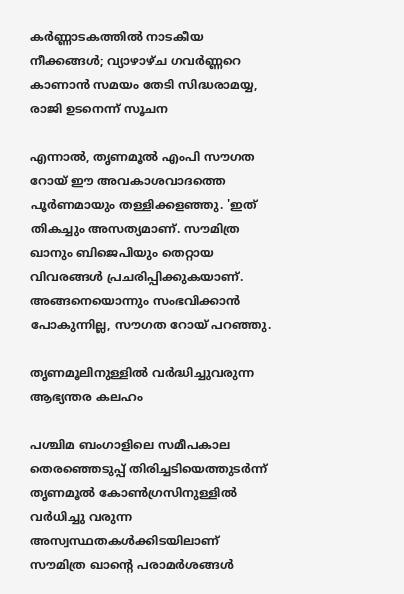കർണ്ണാടകത്തിൽ നാടകീയ നീക്കങ്ങൾ; വ്യാഴാഴ്ച ഗവർണ്ണറെ കാണാൻ സമയം തേടി സിദ്ധരാമയ്യ, രാജി ഉടനെന്ന് സൂചന

എന്നാല്‍, തൃണമൂല്‍ എംപി സൗഗത റോയ് ഈ അവകാശവാദത്തെ പൂര്‍ണമായും തള്ളിക്കളഞ്ഞു. 'ഇത് തികച്ചും അസത്യമാണ്. സൗമിത്ര ഖാനും ബിജെപിയും തെറ്റായ വിവരങ്ങള്‍ പ്രചരിപ്പിക്കുകയാണ്. അങ്ങനെയൊന്നും സംഭവിക്കാന്‍ പോകുന്നില്ല, സൗഗത റോയ് പറഞ്ഞു.

തൃണമൂലിനുള്ളില്‍ വര്‍ദ്ധിച്ചുവരുന്ന ആഭ്യന്തര കലഹം

പശ്ചിമ ബംഗാളിലെ സമീപകാല തെരഞ്ഞെടുപ്പ് തിരിച്ചടിയെത്തുടര്‍ന്ന് തൃണമൂല്‍ കോണ്‍ഗ്രസിനുള്ളില്‍ വര്‍ധിച്ചു വരുന്ന അസ്വസ്ഥതകള്‍ക്കിടയിലാണ് സൗമിത്ര ഖാന്റെ പരാമര്‍ശങ്ങള്‍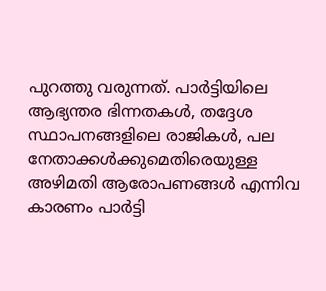പുറത്തു വരുന്നത്. പാര്‍ട്ടിയിലെ ആഭ്യന്തര ഭിന്നതകള്‍, തദ്ദേശ സ്ഥാപനങ്ങളിലെ രാജികള്‍, പല നേതാക്കള്‍ക്കുമെതിരെയുള്ള അഴിമതി ആരോപണങ്ങള്‍ എന്നിവ കാരണം പാര്‍ട്ടി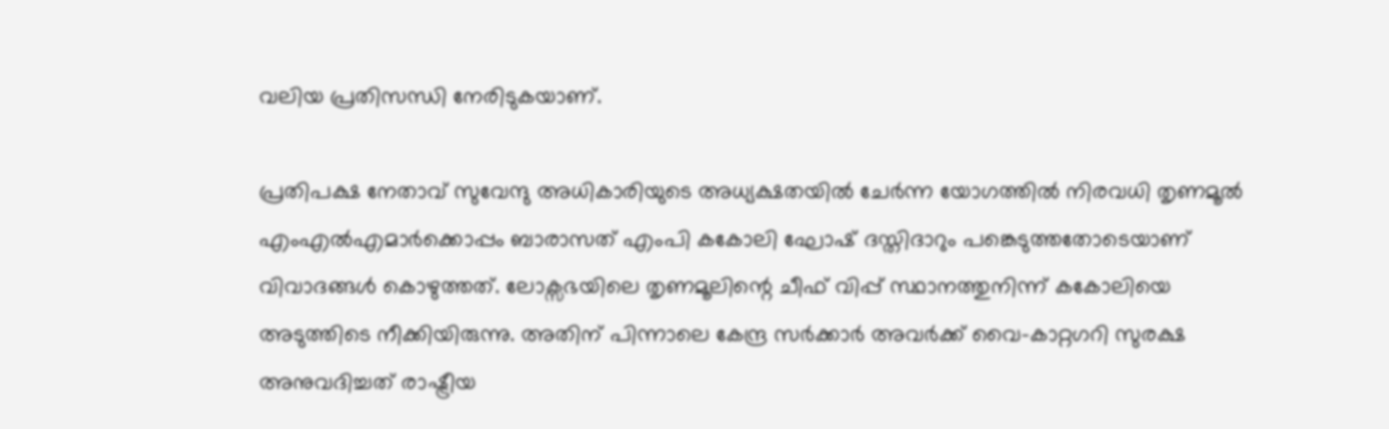വലിയ പ്രതിസന്ധി നേരിടുകയാണ്.

പ്രതിപക്ഷ നേതാവ് സുവേന്ദു അധികാരിയുടെ അധ്യക്ഷതയില്‍ ചേര്‍ന്ന യോഗത്തില്‍ നിരവധി തൃണമൂല്‍ എംഎല്‍എമാര്‍ക്കൊപ്പം ബാരാസത് എംപി കകോലി ഘോഷ് ദസ്തിദാറും പങ്കെടുത്തതോടെയാണ് വിവാദങ്ങള്‍ കൊഴുത്തത്. ലോക്സഭയിലെ തൃണമൂലിന്റെ ചീഫ് വിപ്പ് സ്ഥാനത്തുനിന്ന് കകോലിയെ അടുത്തിടെ നീക്കിയിരുന്നു. അതിന് പിന്നാലെ കേന്ദ്ര സര്‍ക്കാര്‍ അവര്‍ക്ക് വൈ-കാറ്റഗറി സുരക്ഷ അനുവദിച്ചത് രാഷ്ട്രീയ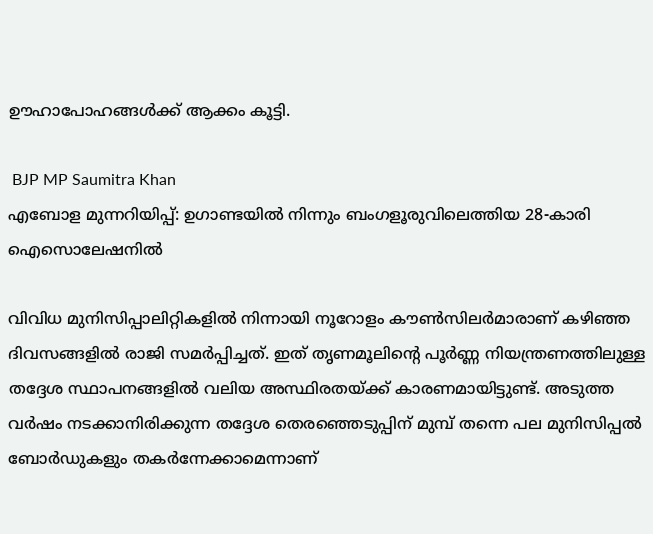ഊഹാപോഹങ്ങള്‍ക്ക് ആക്കം കൂട്ടി.

 BJP MP Saumitra Khan
എബോള മുന്നറിയിപ്പ്: ഉഗാണ്ടയിൽ നിന്നും ബംഗളൂരുവിലെത്തിയ 28-കാരി ഐസൊലേഷനിൽ

വിവിധ മുനിസിപ്പാലിറ്റികളില്‍ നിന്നായി നൂറോളം കൗണ്‍സിലര്‍മാരാണ് കഴിഞ്ഞ ദിവസങ്ങളില്‍ രാജി സമര്‍പ്പിച്ചത്. ഇത് തൃണമൂലിന്റെ പൂര്‍ണ്ണ നിയന്ത്രണത്തിലുള്ള തദ്ദേശ സ്ഥാപനങ്ങളില്‍ വലിയ അസ്ഥിരതയ്ക്ക് കാരണമായിട്ടുണ്ട്. അടുത്ത വര്‍ഷം നടക്കാനിരിക്കുന്ന തദ്ദേശ തെരഞ്ഞെടുപ്പിന് മുമ്പ് തന്നെ പല മുനിസിപ്പല്‍ ബോര്‍ഡുകളും തകര്‍ന്നേക്കാമെന്നാണ്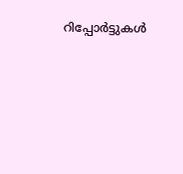റിപ്പോര്‍ട്ടുകള്‍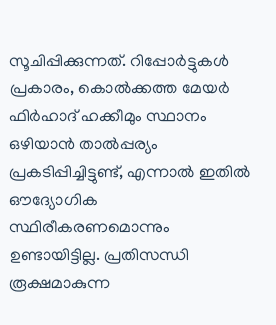സൂചിപ്പിക്കുന്നത്. റിപ്പോര്‍ട്ടുകള്‍ പ്രകാരം, കൊല്‍ക്കത്ത മേയര്‍ ഫിര്‍ഹാദ് ഹക്കീമും സ്ഥാനം ഒഴിയാന്‍ താല്‍പ്പര്യം പ്രകടിപ്പിച്ചിട്ടുണ്ട്, എന്നാല്‍ ഇതില്‍ ഔദ്യോഗിക സ്ഥിരീകരണമൊന്നും ഉണ്ടായിട്ടില്ല. പ്രതിസന്ധി രൂക്ഷമാകുന്ന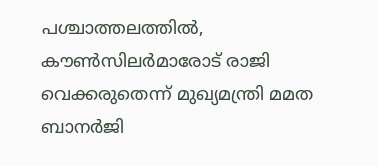പശ്ചാത്തലത്തില്‍, കൗണ്‍സിലര്‍മാരോട് രാജി വെക്കരുതെന്ന് മുഖ്യമന്ത്രി മമത ബാനര്‍ജി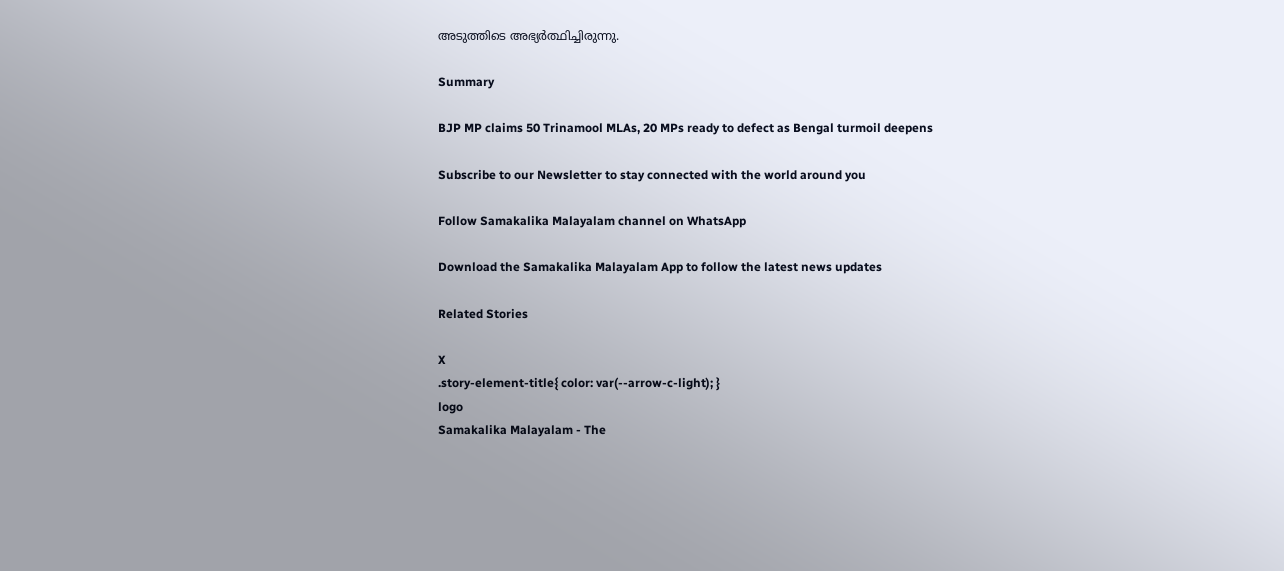അടുത്തിടെ അഭ്യര്‍ത്ഥിച്ചിരുന്നു.

Summary

BJP MP claims 50 Trinamool MLAs, 20 MPs ready to defect as Bengal turmoil deepens

Subscribe to our Newsletter to stay connected with the world around you

Follow Samakalika Malayalam channel on WhatsApp

Download the Samakalika Malayalam App to follow the latest news updates

Related Stories

X
.story-element-title{ color: var(--arrow-c-light); }
logo
Samakalika Malayalam - The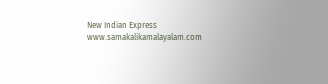New Indian Express
www.samakalikamalayalam.com